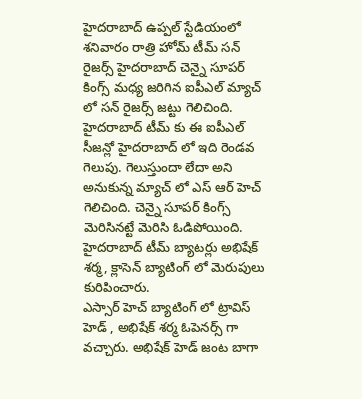హైదరాబాద్ ఉప్పల్ స్టేడియంలో శనివారం రాత్రి హోమ్ టీమ్ సన్ రైజర్స్ హైదరాబాద్ చెన్నై సూపర్ కింగ్స్ మధ్య జరిగిన ఐపీఎల్ మ్యాచ్ లో సన్ రైజర్స్ జట్టు గెలిచింది. హైదరాబాద్ టీమ్ కు ఈ ఐపీఎల్ సీజన్లో హైదరాబాద్ లో ఇది రెండవ గెలుపు. గెలుస్తుందా లేదా అని అనుకున్న మ్యాచ్ లో ఎస్ ఆర్ హెచ్ గెలిచింది. చెన్నై సూపర్ కింగ్స్ మెరిసినట్టే మెరిసి ఓడిపోయింది.
హైదరాబాద్ టీమ్ బ్యాటర్లు అభిషేక్ శర్మ, క్లాసెన్ బ్యాటింగ్ లో మెరుపులు కురిపించారు.
ఎస్సార్ హెచ్ బ్యాటింగ్ లో ట్రావిస్ హెడ్ , అభిషేక్ శర్మ ఓపెనర్స్ గా వచ్చారు. అభిషేక్ హెడ్ జంట బాగా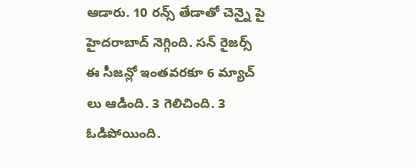ఆడారు. 10 రన్స్ తేడాతో చెన్నై పై హైదరాబాద్ నెగ్గింది. సన్ రైజర్స్ ఈ సీజన్లో ఇంతవరకూ 6 మ్యాచ్ లు ఆడింది. 3 గెలిచింది. 3 ఓడిపోయింది.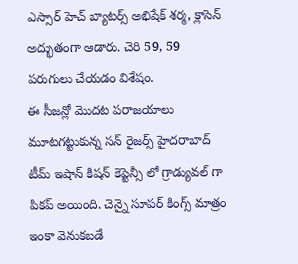ఎస్సార్ హెచ్ బ్యాటర్స్ అభిషేక్ శర్మ, క్లాసెన్ అద్భుతంగా ఆడారు. చెరి 59, 59 పరుగులు చేయడం విశేషం.
ఈ సీజన్లో మొదట పరాజయాలు మూటగట్టుకున్న సన్ రైజర్స్ హైదరాబాద్ టీమ్ ఇషాన్ కిషన్ కెప్టెన్సీ లో గ్రాడ్యువల్ గా పికప్ అయింది. చెన్నై సూపర్ కింగ్స్ మాత్రం ఇంకా వెనుకబడే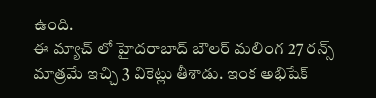ఉంది.
ఈ మ్యాచ్ లో హైదరాబాద్ బౌలర్ మలింగ 27 రన్స్ మాత్రమే ఇచ్చి 3 వికెట్లు తీశాడు. ఇంక అభిషేక్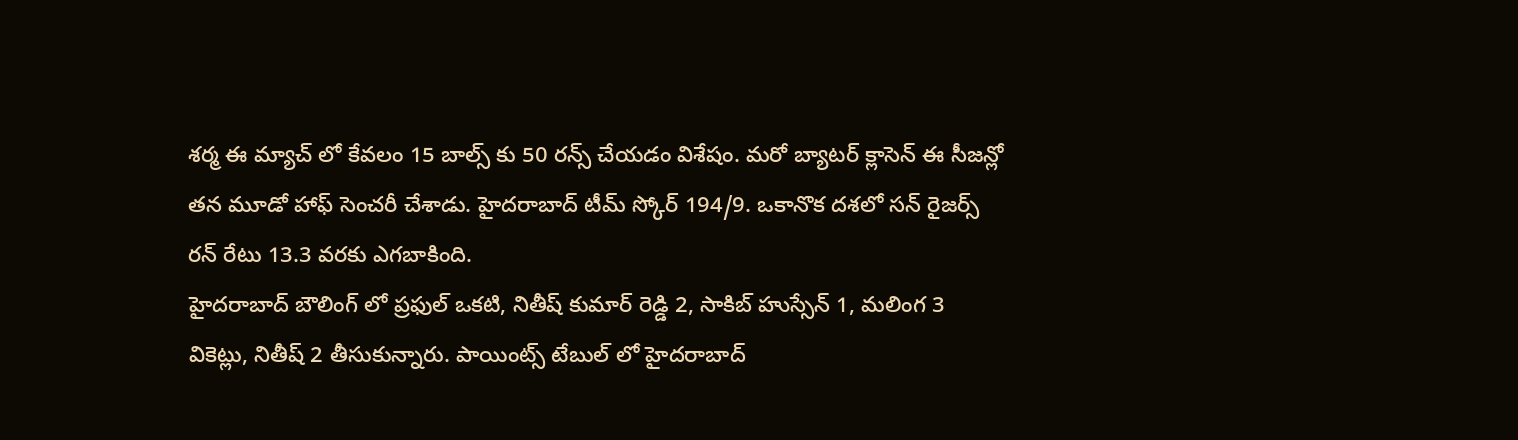శర్మ ఈ మ్యాచ్ లో కేవలం 15 బాల్స్ కు 50 రన్స్ చేయడం విశేషం. మరో బ్యాటర్ క్లాసెన్ ఈ సీజన్లో తన మూడో హాఫ్ సెంచరీ చేశాడు. హైదరాబాద్ టీమ్ స్కోర్ 194/9. ఒకానొక దశలో సన్ రైజర్స్ రన్ రేటు 13.3 వరకు ఎగబాకింది.
హైదరాబాద్ బౌలింగ్ లో ప్రఫుల్ ఒకటి, నితీష్ కుమార్ రెడ్డి 2, సాకిబ్ హుస్సేన్ 1, మలింగ 3 వికెట్లు, నితీష్ 2 తీసుకున్నారు. పాయింట్స్ టేబుల్ లో హైదరాబాద్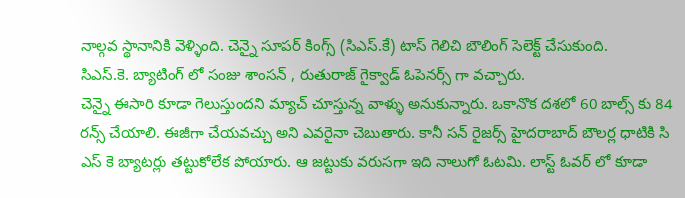నాల్గవ స్థానానికి వెళ్ళింది. చెన్నై సూపర్ కింగ్స్ (సిఎస్.కే) టాస్ గెలిచి బౌలింగ్ సెలెక్ట్ చేసుకుంది.
సిఎస్.కె. బ్యాటింగ్ లో సంజు శాంసన్ , రుతురాజ్ గైక్వాడ్ ఓపెనర్స్ గా వచ్చారు.
చెన్నై ఈసారి కూడా గెలుస్తుందని మ్యాచ్ చూస్తున్న వాళ్ళు అనుకున్నారు. ఒకానొక దశలో 60 బాల్స్ కు 84 రన్స్ చేయాలి. ఈజీగా చేయవచ్చు అని ఎవరైనా చెబుతారు. కానీ సన్ రైజర్స్ హైదరాబాద్ బౌలర్ల ధాటికి సి ఎస్ కె బ్యాటర్లు తట్టుకోలేక పోయారు. ఆ జట్టుకు వరుసగా ఇది నాలుగో ఓటమి. లాస్ట్ ఓవర్ లో కూడా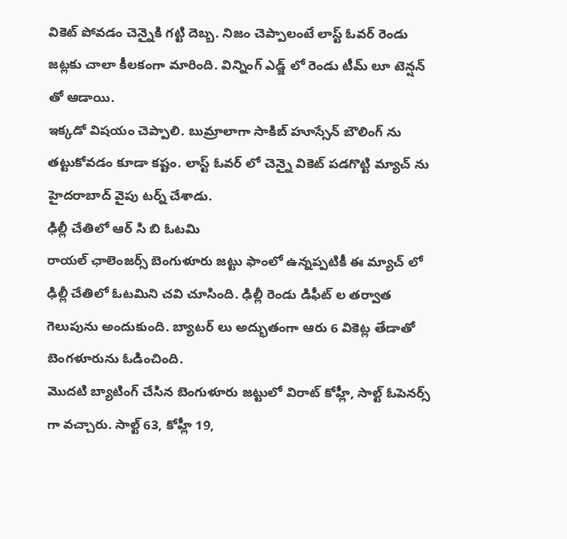వికెట్ పోవడం చెన్నైకి గట్టి దెబ్బ. నిజం చెప్పాలంటే లాస్ట్ ఓవర్ రెండు జట్లకు చాలా కీలకంగా మారింది. విన్నింగ్ ఎడ్జ్ లో రెండు టీమ్ లూ టెన్షన్ తో ఆడాయి.
ఇక్కడో విషయం చెప్పాలి. బుమ్రాలాగా సాకిబ్ హూస్సేన్ బౌలింగ్ ను తట్టుకోవడం కూడా కష్టం. లాస్ట్ ఓవర్ లో చెన్నై వికెట్ పడగొట్టి మ్యాచ్ ను హైదరాబాద్ వైపు టర్న్ చేశాడు.
ఢిల్లీ చేతిలో ఆర్ సి బి ఓటమి
రాయల్ ఛాలెంజర్స్ బెంగుళూరు జట్టు ఫాంలో ఉన్నప్పటికీ ఈ మ్యాచ్ లో ఢిల్లీ చేతిలో ఓటమిని చవి చూసింది. ఢిల్లీ రెండు డిఫీట్ ల తర్వాత గెలుపును అందుకుంది. బ్యాటర్ లు అద్భుతంగా ఆరు 6 వికెట్ల తేడాతో బెంగళూరును ఓడించింది.
మొదటి బ్యాటింగ్ చేసిన బెంగుళూరు జట్టులో విరాట్ కోహ్లీ, సాల్ట్ ఓపెనర్స్ గా వచ్చారు. సాల్ట్ 63, కోహ్లీ 19,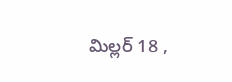మిల్లర్ 18 ,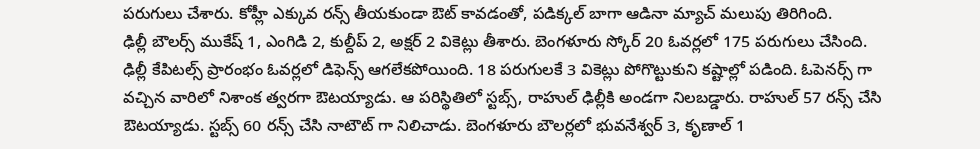పరుగులు చేశారు. కోహ్లీ ఎక్కువ రన్స్ తీయకుండా ఔట్ కావడంతో, పడిక్కల్ బాగా ఆడినా మ్యాచ్ మలుపు తిరిగింది.
ఢిల్లీ బౌలర్స్ ముకేష్ 1, ఎంగిడి 2, కుల్దీప్ 2, అక్షర్ 2 వికెట్లు తీశారు. బెంగళూరు స్కోర్ 20 ఓవర్లలో 175 పరుగులు చేసింది.
ఢిల్లీ కేపిటల్స్ ప్రారంభం ఓవర్లలో డిఫెన్స్ ఆగలేకపోయింది. 18 పరుగులకే 3 వికెట్లు పోగొట్టుకుని కష్టాల్లో పడింది. ఓపెనర్స్ గా వచ్చిన వారిలో నిశాంక త్వరగా ఔటయ్యాడు. ఆ పరిస్థితిలో స్టబ్స్, రాహుల్ ఢిల్లీకి అండగా నిలబడ్డారు. రాహుల్ 57 రన్స్ చేసి ఔటయ్యాడు. స్టబ్స్ 60 రన్స్ చేసి నాటౌట్ గా నిలిచాడు. బెంగళూరు బౌలర్లలో భువనేశ్వర్ 3, కృణాల్ 1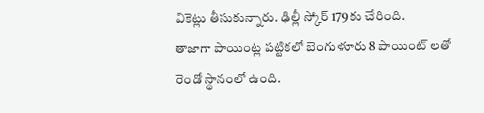వికెట్లు తీసుకున్నారు. ఢిల్లీ స్కోర్ 179కు చేరింది.
తాజాగా పాయింట్ల పట్టికలో బెంగుళూరు 8 పాయింట్ లతో రెండో స్థానంలో ఉంది.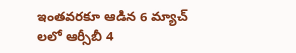ఇంతవరకూ ఆడిన 6 మ్యాచ్ లలో ఆర్సీబీ 4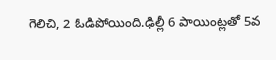గెలిచి, 2 ఓడిపోయింది.ఢిల్లీ 6 పాయింట్లతో 5వ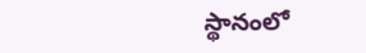స్థానంలో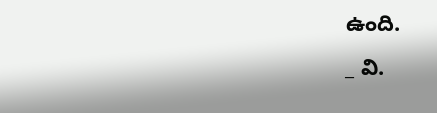ఉంది.
_ వి.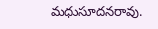మధుసూదనరావు.